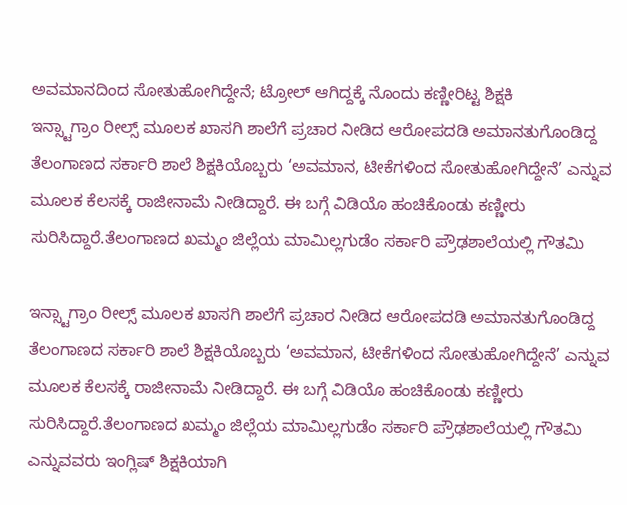ಅವಮಾನದಿಂದ ಸೋತುಹೋಗಿದ್ದೇನೆ; ಟ್ರೋಲ್ ಆಗಿದ್ದಕ್ಕೆ ನೊಂದು ಕಣ್ಣೀರಿಟ್ಟ ಶಿಕ್ಷಕಿ
ಇನ್ಸ್ಟಾಗ್ರಾಂ ರೀಲ್ಸ್ ಮೂಲಕ ಖಾಸಗಿ ಶಾಲೆಗೆ ಪ್ರಚಾರ ನೀಡಿದ ಆರೋಪದಡಿ ಅಮಾನತುಗೊಂಡಿದ್ದ ತೆಲಂಗಾಣದ ಸರ್ಕಾರಿ ಶಾಲೆ ಶಿಕ್ಷಕಿಯೊಬ್ಬರು ‘ಅವಮಾನ, ಟೀಕೆಗಳಿಂದ ಸೋತುಹೋಗಿದ್ದೇನೆ’ ಎನ್ನುವ ಮೂಲಕ ಕೆಲಸಕ್ಕೆ ರಾಜೀನಾಮೆ ನೀಡಿದ್ದಾರೆ. ಈ ಬಗ್ಗೆ ವಿಡಿಯೊ ಹಂಚಿಕೊಂಡು ಕಣ್ಣೀರು ಸುರಿಸಿದ್ದಾರೆ.ತೆಲಂಗಾಣದ ಖಮ್ಮಂ ಜಿಲ್ಲೆಯ ಮಾಮಿಲ್ಲಗುಡೆಂ ಸರ್ಕಾರಿ ಪ್ರೌಢಶಾಲೆಯಲ್ಲಿ ಗೌತಮಿ

ಇನ್ಸ್ಟಾಗ್ರಾಂ ರೀಲ್ಸ್ ಮೂಲಕ ಖಾಸಗಿ ಶಾಲೆಗೆ ಪ್ರಚಾರ ನೀಡಿದ ಆರೋಪದಡಿ ಅಮಾನತುಗೊಂಡಿದ್ದ ತೆಲಂಗಾಣದ ಸರ್ಕಾರಿ ಶಾಲೆ ಶಿಕ್ಷಕಿಯೊಬ್ಬರು ‘ಅವಮಾನ, ಟೀಕೆಗಳಿಂದ ಸೋತುಹೋಗಿದ್ದೇನೆ’ ಎನ್ನುವ ಮೂಲಕ ಕೆಲಸಕ್ಕೆ ರಾಜೀನಾಮೆ ನೀಡಿದ್ದಾರೆ. ಈ ಬಗ್ಗೆ ವಿಡಿಯೊ ಹಂಚಿಕೊಂಡು ಕಣ್ಣೀರು ಸುರಿಸಿದ್ದಾರೆ.ತೆಲಂಗಾಣದ ಖಮ್ಮಂ ಜಿಲ್ಲೆಯ ಮಾಮಿಲ್ಲಗುಡೆಂ ಸರ್ಕಾರಿ ಪ್ರೌಢಶಾಲೆಯಲ್ಲಿ ಗೌತಮಿ ಎನ್ನುವವರು ಇಂಗ್ಲಿಷ್ ಶಿಕ್ಷಕಿಯಾಗಿ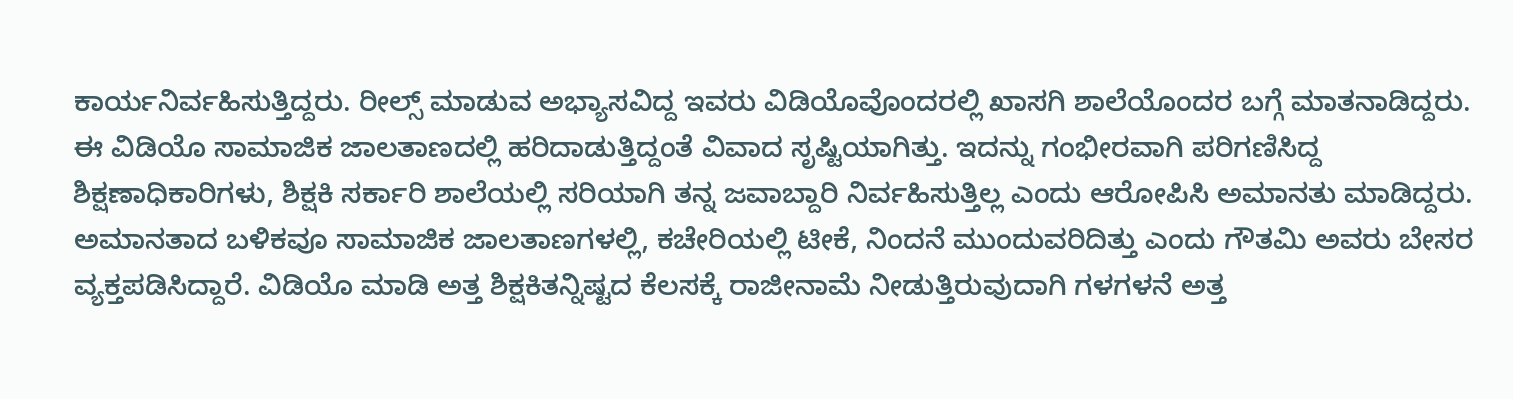ಕಾರ್ಯನಿರ್ವಹಿಸುತ್ತಿದ್ದರು. ರೀಲ್ಸ್ ಮಾಡುವ ಅಭ್ಯಾಸವಿದ್ದ ಇವರು ವಿಡಿಯೊವೊಂದರಲ್ಲಿ ಖಾಸಗಿ ಶಾಲೆಯೊಂದರ ಬಗ್ಗೆ ಮಾತನಾಡಿದ್ದರು. ಈ ವಿಡಿಯೊ ಸಾಮಾಜಿಕ ಜಾಲತಾಣದಲ್ಲಿ ಹರಿದಾಡುತ್ತಿದ್ದಂತೆ ವಿವಾದ ಸೃಷ್ಟಿಯಾಗಿತ್ತು. ಇದನ್ನು ಗಂಭೀರವಾಗಿ ಪರಿಗಣಿಸಿದ್ದ ಶಿಕ್ಷಣಾಧಿಕಾರಿಗಳು, ಶಿಕ್ಷಕಿ ಸರ್ಕಾರಿ ಶಾಲೆಯಲ್ಲಿ ಸರಿಯಾಗಿ ತನ್ನ ಜವಾಬ್ದಾರಿ ನಿರ್ವಹಿಸುತ್ತಿಲ್ಲ ಎಂದು ಆರೋಪಿಸಿ ಅಮಾನತು ಮಾಡಿದ್ದರು. ಅಮಾನತಾದ ಬಳಿಕವೂ ಸಾಮಾಜಿಕ ಜಾಲತಾಣಗಳಲ್ಲಿ, ಕಚೇರಿಯಲ್ಲಿ ಟೀಕೆ, ನಿಂದನೆ ಮುಂದುವರಿದಿತ್ತು ಎಂದು ಗೌತಮಿ ಅವರು ಬೇಸರ ವ್ಯಕ್ತಪಡಿಸಿದ್ದಾರೆ. ವಿಡಿಯೊ ಮಾಡಿ ಅತ್ತ ಶಿಕ್ಷಕಿತನ್ನಿಷ್ಟದ ಕೆಲಸಕ್ಕೆ ರಾಜೀನಾಮೆ ನೀಡುತ್ತಿರುವುದಾಗಿ ಗಳಗಳನೆ ಅತ್ತ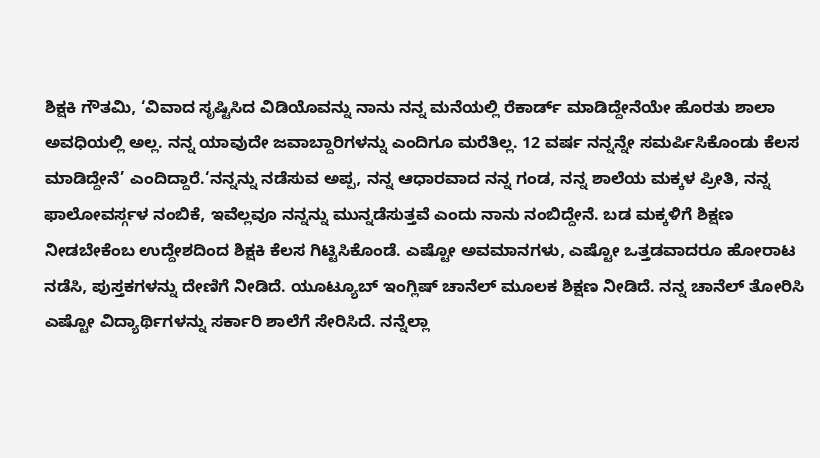ಶಿಕ್ಷಕಿ ಗೌತಮಿ, ‘ವಿವಾದ ಸೃಷ್ಟಿಸಿದ ವಿಡಿಯೊವನ್ನು ನಾನು ನನ್ನ ಮನೆಯಲ್ಲಿ ರೆಕಾರ್ಡ್ ಮಾಡಿದ್ದೇನೆಯೇ ಹೊರತು ಶಾಲಾ ಅವಧಿಯಲ್ಲಿ ಅಲ್ಲ. ನನ್ನ ಯಾವುದೇ ಜವಾಬ್ದಾರಿಗಳನ್ನು ಎಂದಿಗೂ ಮರೆತಿಲ್ಲ. 12 ವರ್ಷ ನನ್ನನ್ನೇ ಸಮರ್ಪಿಸಿಕೊಂಡು ಕೆಲಸ ಮಾಡಿದ್ದೇನೆ’ ಎಂದಿದ್ದಾರೆ.‘ನನ್ನನ್ನು ನಡೆಸುವ ಅಪ್ಪ, ನನ್ನ ಆಧಾರವಾದ ನನ್ನ ಗಂಡ, ನನ್ನ ಶಾಲೆಯ ಮಕ್ಕಳ ಪ್ರೀತಿ, ನನ್ನ ಫಾಲೋವರ್ಸ್ಗಳ ನಂಬಿಕೆ, ಇವೆಲ್ಲವೂ ನನ್ನನ್ನು ಮುನ್ನಡೆಸುತ್ತವೆ ಎಂದು ನಾನು ನಂಬಿದ್ದೇನೆ. ಬಡ ಮಕ್ಕಳಿಗೆ ಶಿಕ್ಷಣ ನೀಡಬೇಕೆಂಬ ಉದ್ದೇಶದಿಂದ ಶಿಕ್ಷಕಿ ಕೆಲಸ ಗಿಟ್ಟಿಸಿಕೊಂಡೆ. ಎಷ್ಟೋ ಅವಮಾನಗಳು, ಎಷ್ಟೋ ಒತ್ತಡವಾದರೂ ಹೋರಾಟ ನಡೆಸಿ, ಪುಸ್ತಕಗಳನ್ನು ದೇಣಿಗೆ ನೀಡಿದೆ. ಯೂಟ್ಯೂಬ್ ಇಂಗ್ಲಿಷ್ ಚಾನೆಲ್ ಮೂಲಕ ಶಿಕ್ಷಣ ನೀಡಿದೆ. ನನ್ನ ಚಾನೆಲ್ ತೋರಿಸಿ ಎಷ್ಟೋ ವಿದ್ಯಾರ್ಥಿಗಳನ್ನು ಸರ್ಕಾರಿ ಶಾಲೆಗೆ ಸೇರಿಸಿದೆ. ನನ್ನೆಲ್ಲಾ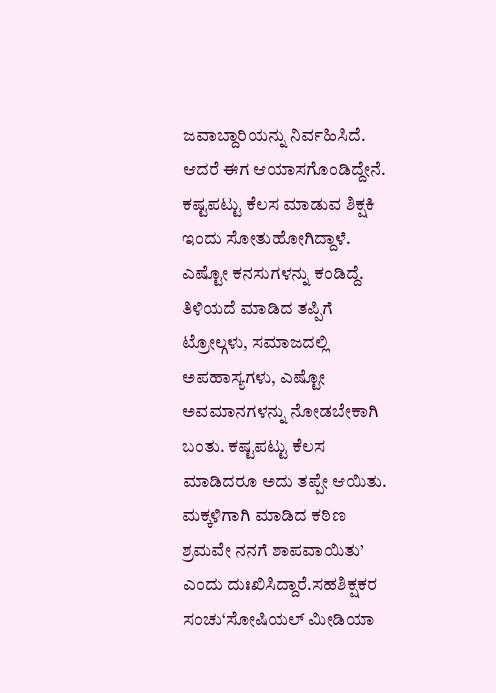ಜವಾಬ್ದಾರಿಯನ್ನು ನಿರ್ವಹಿಸಿದೆ. ಆದರೆ ಈಗ ಆಯಾಸಗೊಂಡಿದ್ದೇನೆ. ಕಷ್ಟಪಟ್ಟು ಕೆಲಸ ಮಾಡುವ ಶಿಕ್ಷಕಿ ಇಂದು ಸೋತುಹೋಗಿದ್ದಾಳೆ. ಎಷ್ಟೋ ಕನಸುಗಳನ್ನು ಕಂಡಿದ್ದೆ. ತಿಳಿಯದೆ ಮಾಡಿದ ತಪ್ಪಿಗೆ ಟ್ರೋಲ್ಗಳು, ಸಮಾಜದಲ್ಲಿ ಅಪಹಾಸ್ಯಗಳು, ಎಷ್ಟೋ ಅವಮಾನಗಳನ್ನು ನೋಡಬೇಕಾಗಿ ಬಂತು. ಕಷ್ಟಪಟ್ಟು ಕೆಲಸ ಮಾಡಿದರೂ ಅದು ತಪ್ಪೇ ಆಯಿತು. ಮಕ್ಕಳಿಗಾಗಿ ಮಾಡಿದ ಕಠಿಣ ಶ್ರಮವೇ ನನಗೆ ಶಾಪವಾಯಿತು’ ಎಂದು ದುಃಖಿಸಿದ್ದಾರೆ.ಸಹಶಿಕ್ಷಕರ ಸಂಚು‘ಸೋಷಿಯಲ್ ಮೀಡಿಯಾ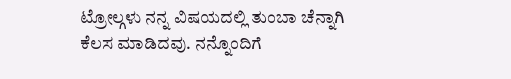ಟ್ರೋಲ್ಗಳು ನನ್ನ ವಿಷಯದಲ್ಲಿ ತುಂಬಾ ಚೆನ್ನಾಗಿ ಕೆಲಸ ಮಾಡಿದವು. ನನ್ನೊಂದಿಗೆ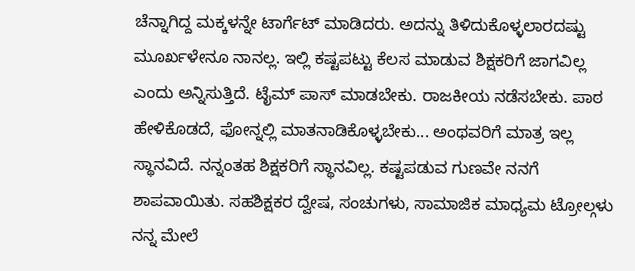ಚೆನ್ನಾಗಿದ್ದ ಮಕ್ಕಳನ್ನೇ ಟಾರ್ಗೆಟ್ ಮಾಡಿದರು. ಅದನ್ನು ತಿಳಿದುಕೊಳ್ಳಲಾರದಷ್ಟು ಮೂರ್ಖಳೇನೂ ನಾನಲ್ಲ. ಇಲ್ಲಿ ಕಷ್ಟಪಟ್ಟು ಕೆಲಸ ಮಾಡುವ ಶಿಕ್ಷಕರಿಗೆ ಜಾಗವಿಲ್ಲ ಎಂದು ಅನ್ನಿಸುತ್ತಿದೆ. ಟೈಮ್ ಪಾಸ್ ಮಾಡಬೇಕು. ರಾಜಕೀಯ ನಡೆಸಬೇಕು. ಪಾಠ ಹೇಳಿಕೊಡದೆ, ಫೋನ್ನಲ್ಲಿ ಮಾತನಾಡಿಕೊಳ್ಳಬೇಕು... ಅಂಥವರಿಗೆ ಮಾತ್ರ ಇಲ್ಲ ಸ್ಥಾನವಿದೆ. ನನ್ನಂತಹ ಶಿಕ್ಷಕರಿಗೆ ಸ್ಥಾನವಿಲ್ಲ. ಕಷ್ಟಪಡುವ ಗುಣವೇ ನನಗೆ ಶಾಪವಾಯಿತು. ಸಹಶಿಕ್ಷಕರ ದ್ವೇಷ, ಸಂಚುಗಳು, ಸಾಮಾಜಿಕ ಮಾಧ್ಯಮ ಟ್ರೋಲ್ಗಳು ನನ್ನ ಮೇಲೆ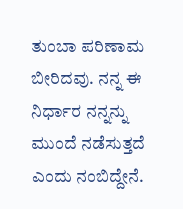ತುಂಬಾ ಪರಿಣಾಮ ಬೀರಿದವು. ನನ್ನ ಈ ನಿರ್ಧಾರ ನನ್ನನ್ನು ಮುಂದೆ ನಡೆಸುತ್ತದೆ ಎಂದು ನಂಬಿದ್ದೇನೆ.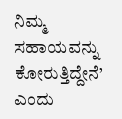ನಿಮ್ಮ ಸಹಾಯವನ್ನು ಕೋರುತ್ತಿದ್ದೇನೆ’ ಎಂದು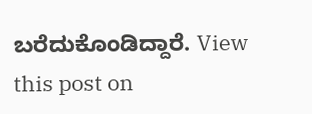ಬರೆದುಕೊಂಡಿದ್ದಾರೆ. View this post on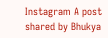Instagram A post shared by Bhukya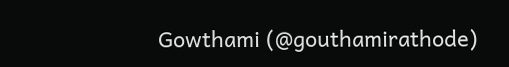Gowthami (@gouthamirathode)